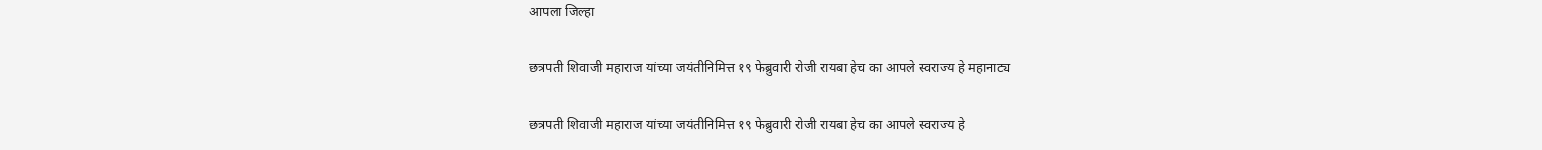आपला जिल्हा

छत्रपती शिवाजी महाराज यांच्या जयंतीनिमित्त १९ फेब्रुवारी रोजी रायबा हेच का आपले स्वराज्य हे महानाट्य

छत्रपती शिवाजी महाराज यांच्या जयंतीनिमित्त १९ फेब्रुवारी रोजी रायबा हेच का आपले स्वराज्य हे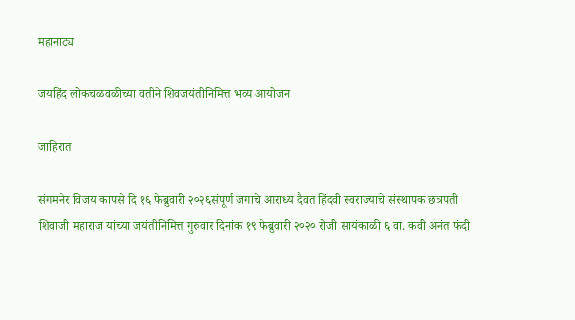महानाट्य

जयहिंद लोकचळवळीच्या वतीने शिवजयंतीनिमित्त भव्य आयोजन

जाहिरात

संगमनेर विजय कापसे दि १६ फेब्रुवारी २०२६संपूर्ण जगाचे आराध्य दैवत हिंदवी स्वराज्याचे संस्थापक छत्रपती शिवाजी महाराज यांच्या जयंतीनिमित्त गुरुवार दिनांक १९ फेब्रुवारी २०२० रोजी सायंकाळी ६ वा. कवी अनंत फंदी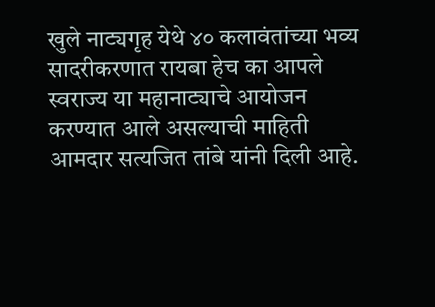खुले नाट्यगृह येथे ४० कलावंतांच्या भव्य सादरीकरणात रायबा हेच का आपले स्वराज्य या महानाट्याचे आयोजन करण्यात आले असल्याची माहिती आमदार सत्यजित तांबे यांनी दिली आहे.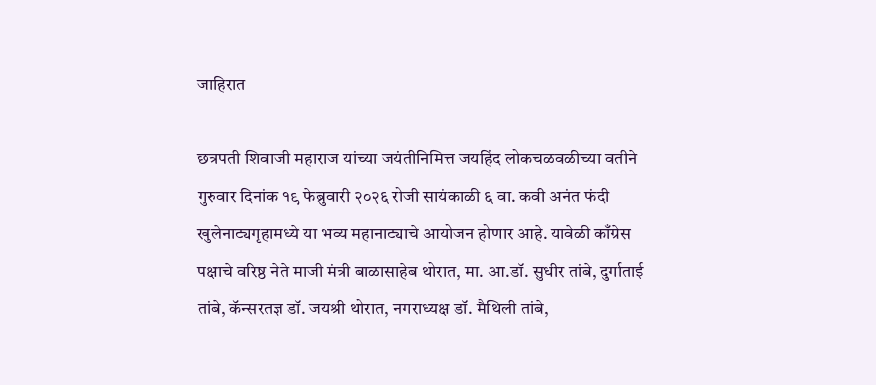जाहिरात

छत्रपती शिवाजी महाराज यांच्या जयंतीनिमित्त जयहिंद लोकचळवळीच्या वतीने गुरुवार दिनांक १९ फेब्रुवारी २०२६ रोजी सायंकाळी ६ वा. कवी अनंत फंदी खुलेनाट्यगृहामध्ये या भव्य महानाट्याचे आयोजन होणार आहे. यावेळी काँग्रेस पक्षाचे वरिष्ठ नेते माजी मंत्री बाळासाहेब थोरात, मा. आ.डॉ. सुधीर तांबे, दुर्गाताई तांबे, कॅन्सरतज्ञ डॉ. जयश्री थोरात, नगराध्यक्ष डॉ. मैथिली तांबे,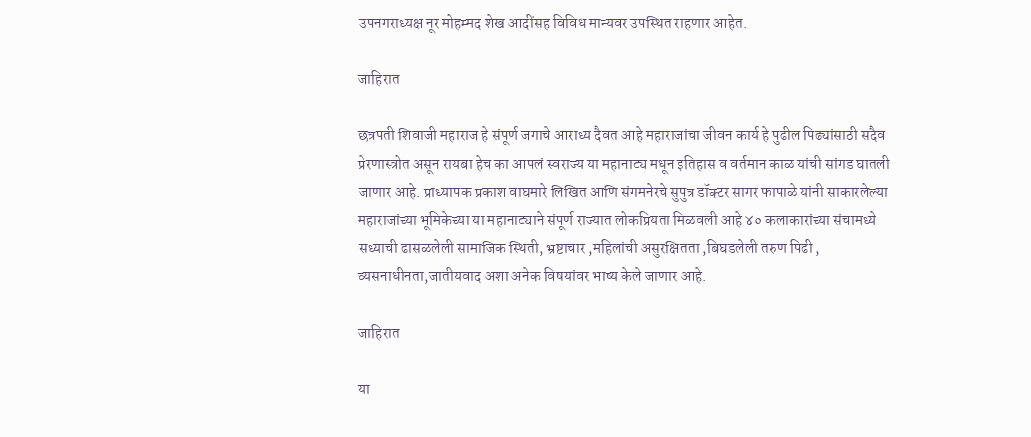उपनगराध्यक्ष नूर मोहम्मद शेख आदींसह विविध मान्यवर उपस्थित राहणार आहेत.

जाहिरात

छत्रपती शिवाजी महाराज हे संपूर्ण जगाचे आराध्य दैवत आहे महाराजांचा जीवन कार्य हे पुढील पिढ्यांसाठी सदैव प्रेरणास्त्रोत असून रायबा हेच का आपलं स्वराज्य या महानाट्य मधून इतिहास व वर्तमान काळ यांची सांगड घातली जाणार आहे. प्राध्यापक प्रकाश वाघमारे लिखित आणि संगमनेरचे सुपुत्र डॉक्टर सागर फापाळे यांनी साकारलेल्या महाराजांच्या भूमिकेच्या या महानाट्याने संपूर्ण राज्यात लोकप्रियता मिळवली आहे ४० कलाकारांच्या संचामध्ये सध्याची ढासळलेली सामाजिक स्थिती, भ्रष्टाचार ,महिलांची असुरक्षितता ,बिघडलेली तरुण पिढी , व्यसनाधीनता,जातीयवाद अशा अनेक विषयांवर भाष्य केले जाणार आहे.

जाहिरात

या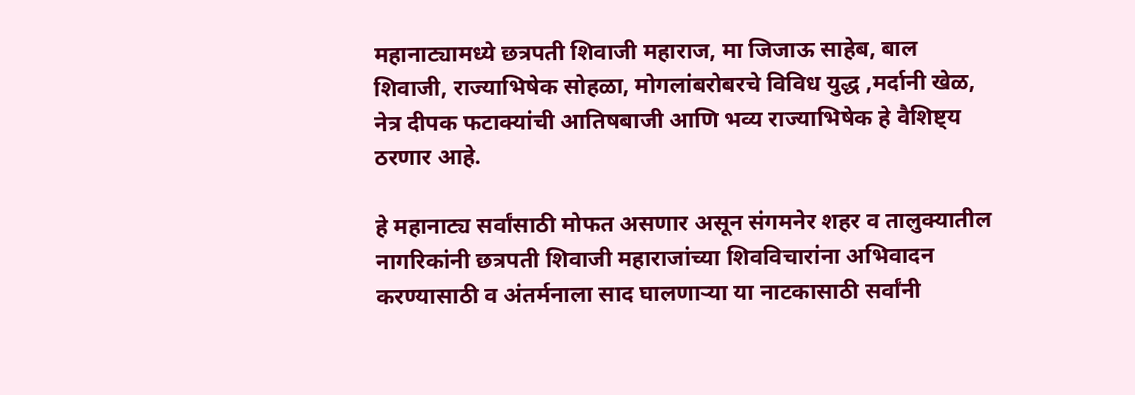महानाट्यामध्ये छत्रपती शिवाजी महाराज, मा जिजाऊ साहेब, बाल शिवाजी, राज्याभिषेक सोहळा, मोगलांबरोबरचे विविध युद्ध ,मर्दानी खेळ, नेत्र दीपक फटाक्यांची आतिषबाजी आणि भव्य राज्याभिषेक हे वैशिष्ट्य ठरणार आहे.

हे महानाट्य सर्वांसाठी मोफत असणार असून संगमनेर शहर व तालुक्यातील नागरिकांनी छत्रपती शिवाजी महाराजांच्या शिवविचारांना अभिवादन करण्यासाठी व अंतर्मनाला साद घालणाऱ्या या नाटकासाठी सर्वांनी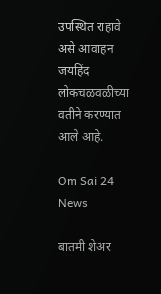उपस्थित राहावे असे आवाहन जयहिंद लोकचळवळीच्या वतीने करण्यात आले आहे.

Om Sai 24 News

बातमी शेअर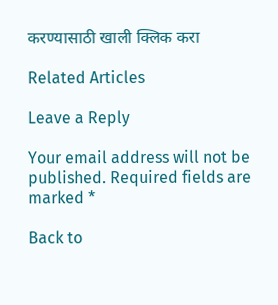करण्यासाठी खाली क्लिक करा

Related Articles

Leave a Reply

Your email address will not be published. Required fields are marked *

Back to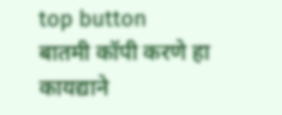top button
बातमी कॉपी करणे हा कायद्याने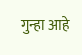गुन्हा आहे